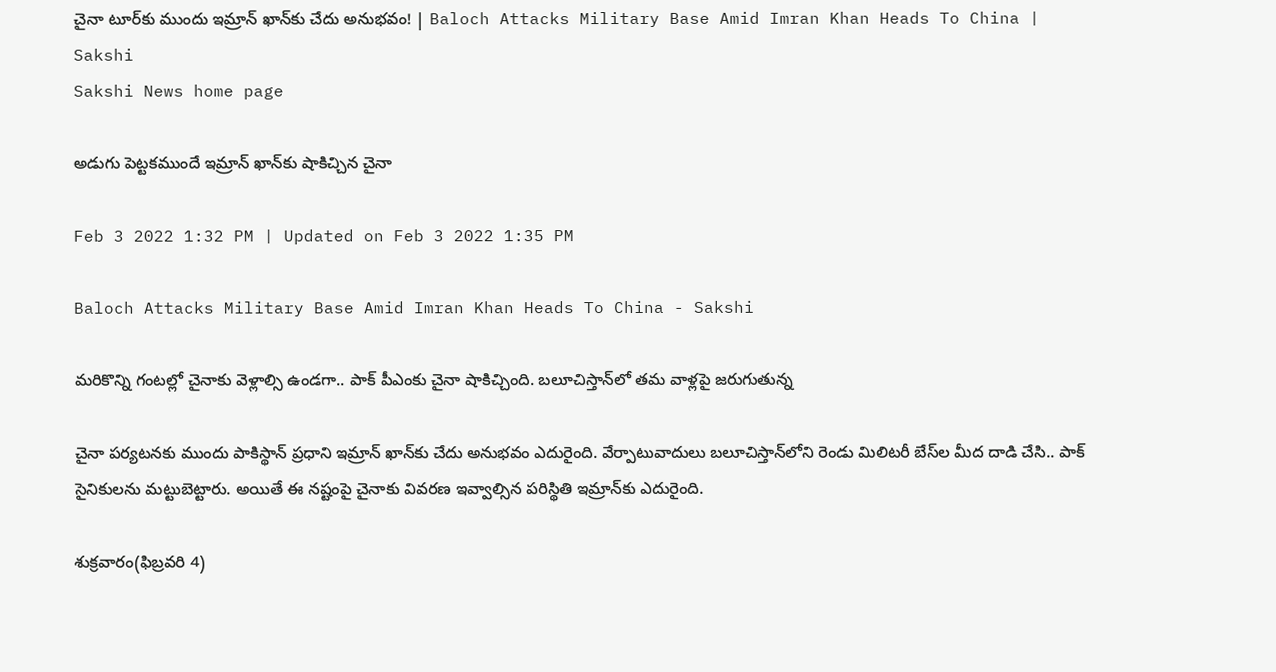చైనా టూర్‌కు ముందు ఇమ్రాన్‌ ఖాన్‌కు చేదు అనుభవం! | Baloch Attacks Military Base Amid Imran Khan Heads To China | Sakshi
Sakshi News home page

అడుగు పెట్టకముందే ఇమ్రాన్‌ ఖాన్‌కు షాకిచ్చిన చైనా

Feb 3 2022 1:32 PM | Updated on Feb 3 2022 1:35 PM

Baloch Attacks Military Base Amid Imran Khan Heads To China - Sakshi

మరికొన్ని గంటల్లో చైనాకు వెళ్లాల్సి ఉండగా.. పాక్‌ పీఎంకు చైనా షాకిచ్చింది. బలూచిస్తాన్‌లో తమ వాళ్లపై జరుగుతున్న

చైనా పర్యటనకు ముందు పాకిస్థాన్‌ ప్రధాని ఇమ్రాన్‌ ఖాన్‌కు చేదు అనుభవం ఎదురైంది. వేర్పాటువాదులు బలూచిస్తాన్‌లోని రెండు మిలిటరీ బేస్‌ల మీద దాడి చేసి.. పాక్‌ సైనికులను మట్టుబెట్టారు. అయితే ఈ నష్టంపై చైనాకు వివరణ ఇవ్వాల్సిన పరిస్థితి ఇమ్రాన్‌కు ఎదురైంది.

శుక్రవారం(ఫిబ్రవరి 4)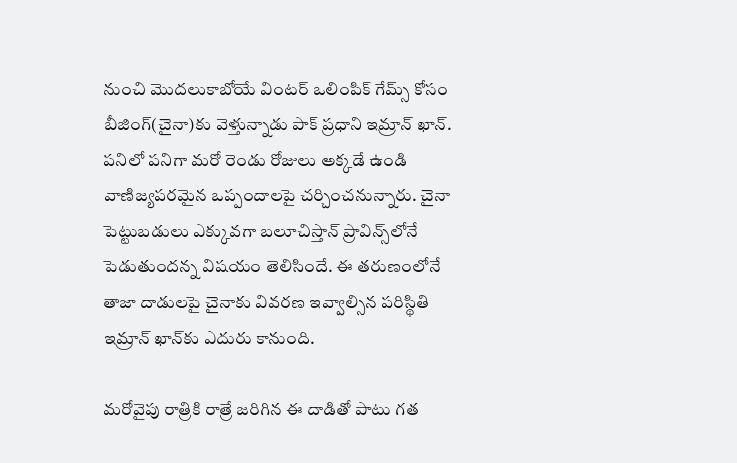నుంచి మొదలుకాబోయే వింటర్‌ ఒలింపిక్‌ గేమ్స్‌ కోసం బీజింగ్‌(చైనా)కు వెళ్తున్నాడు పాక్‌ ప్రధాని ఇమ్రాన్‌ ఖాన్‌. పనిలో పనిగా మరో రెండు రోజులు అక్కడే ఉండి వాణిజ్యపరమైన ఒప్పందాలపై చర్చించనున్నారు. చైనా పెట్టుబడులు ఎక్కువగా బలూచిస్తాన్‌ ప్రావిన్స్‌లోనే పెడుతుందన్న విషయం తెలిసిందే. ఈ తరుణంలోనే తాజా దాడులపై చైనాకు వివరణ ఇవ్వాల్సిన పరిస్థితి ఇమ్రాన్‌ ఖాన్‌కు ఎదురు కానుంది.

మరోవైపు రాత్రికి రాత్రే జరిగిన ఈ దాడితో పాటు గత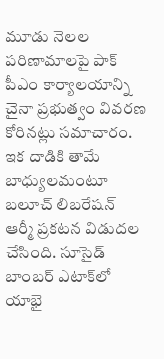మూడు నెలల పరిణామాలపై పాక్‌ పీఎం కార్యాలయాన్ని చైనా ప్రభుత్వం వివరణ కోరినట్లు సమాచారం. ఇక దాడికి తామే బాధ్యులమంటూ బలూచ్‌ లిబరేషన్‌ ఆర్మీ ప్రకటన విడుదల చేసింది. సూసైడ్‌ బాంబర్‌ ఎటాక్‌లో యాభై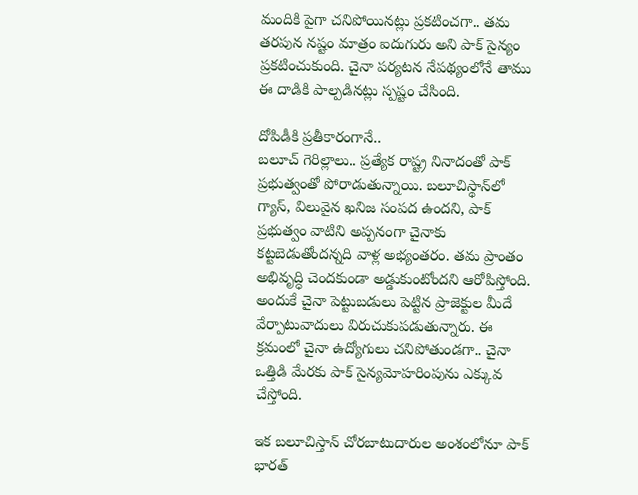మందికి పైగా చనిపోయినట్లు ప్రకటించగా.. తమ తరపున నష్టం మాత్రం ఐదుగురు అని పాక్‌ సైన్యం ప్రకటించుకుంది. చైనా పర్యటన నేపథ్యంలోనే తాము ఈ దాడికి పాల్పడినట్లు స్పష్టం చేసింది.

దోపిడీకి ప్రతీకారంగానే..
బలూచ్‌ గెరిల్లాలు.. ప్రత్యేక రాష్ట్ర నినాదంతో పాక్‌ ప్రభుత్వంతో పోరాడుతున్నాయి. బలూచిస్థాన్‌లో గ్యాస్‌, విలువైన ఖనిజ సంపద ఉందని, పాక్‌ ప్రభుత్వం వాటిని అప్పనంగా చైనాకు కట్టబెడుతోందన్నది వాళ్ల అభ్యంతరం. తమ ప్రాంతం అభివృద్ధి చెందకుండా అడ్డుకుంటోందని ఆరోపిస్తోంది. అందుకే చైనా పెట్టుబడులు పెట్టిన ప్రాజెక్టుల మీదే వేర్పాటువాదులు విరుచుకుపడుతున్నారు. ఈ క్రమంలో చైనా ఉద్యోగులు చనిపోతుండగా.. చైనా ఒత్తిడి మేరకు పాక్‌ సైన్యమోహరింపును ఎక్కువ చేస్తోంది.

ఇక బలూచిస్తాన్ చోరబాటుదారుల అంశంలోనూ పాక్‌ భారత్‌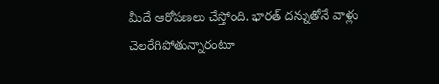మీదే ఆరోపణలు చేస్తోంది. భారత్‌ దన్నుతోనే వాళ్లు చెలరేగిపోతున్నారంటూ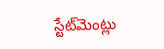స్టేట్‌మెంట్లు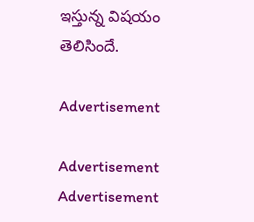ఇస్తున్న విషయం తెలిసిందే.

Advertisement

Advertisement
Advertisement